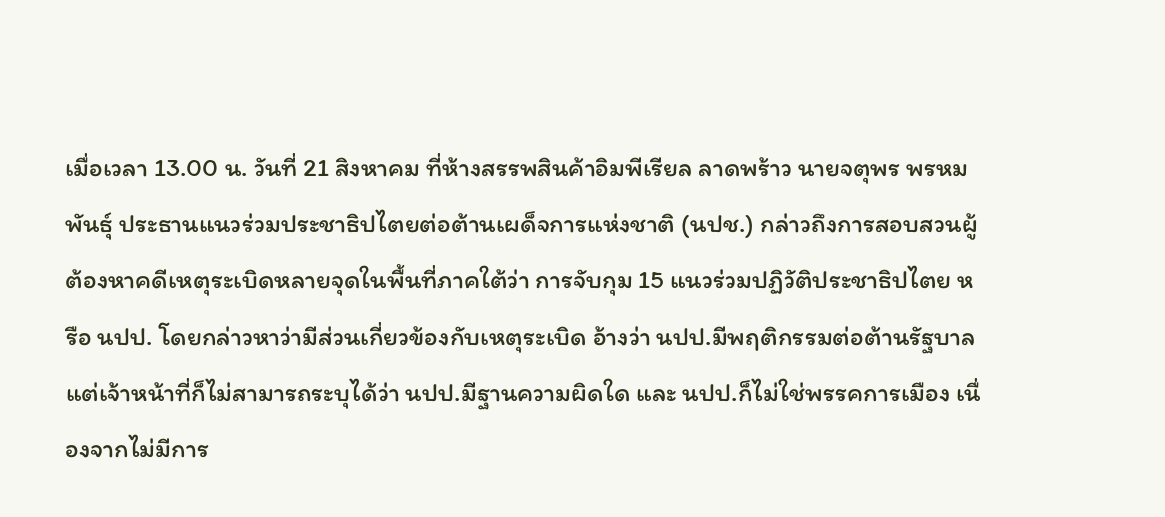เมื่อเวลา 13.00 น. วันที่ 21 สิงหาคม ที่ห้างสรรพสินค้าอิมพีเรียล ลาดพร้าว นายจตุพร พรหมพันธุ์ ประธานแนวร่วมประชาธิปไตยต่อต้านเผด็จการแห่งชาติ (นปช.) กล่าวถึงการสอบสวนผู้ต้องหาคดีเหตุระเบิดหลายจุดในพื้นที่ภาคใต้ว่า การจับกุม 15 แนวร่วมปฏิวัติประชาธิปไตย หรือ นปป. โดยกล่าวหาว่ามีส่วนเกี่ยวข้องกับเหตุระเบิด อ้างว่า นปป.มีพฤติกรรมต่อต้านรัฐบาล แต่เจ้าหน้าที่ก็ไม่สามารถระบุได้ว่า นปป.มีฐานความผิดใด และ นปป.ก็ไม่ใช่พรรคการเมือง เนื่องจากไม่มีการ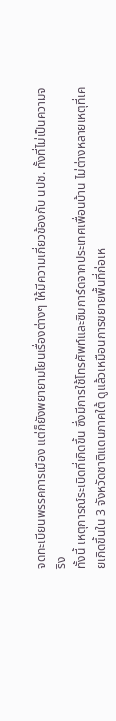จดทะเบียนพรรคการเมือง แต่ก็ยังพยายามโยนเรื่องต่างๆ ให้มีความเกี่ยวข้องกับ นปช. ทั้งที่ไม่เป็นความจริง
ทั้งนี้ เหตุการณ์ระเบิดที่เกิดขึ้น ซึ่งมีการใช้โทรศัพท์และซิมการ์ดจากประเทศเพื่อนบ้าน ไม่ต่างหลายเหตุที่เคยเกิดขึ้นใน 3 จังหวัดชาติแดนภาคใต้ ดูแล้วเหมือนการขยายพื้นที่ก่อเห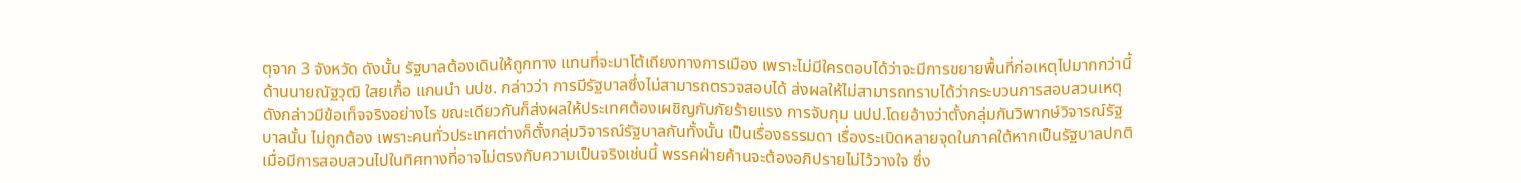ตุจาก 3 จังหวัด ดังนั้น รัฐบาลต้องเดินให้ถูกทาง แทนที่จะมาโต้เถียงทางการเมือง เพราะไม่มีใครตอบได้ว่าจะมีการขยายพื้นที่ก่อเหตุไปมากกว่านี้
ด้านนายณัฐวุฒิ ใสยเกื้อ แกนนำ นปช. กล่าวว่า การมีรัฐบาลซึ่งไม่สามารถตรวจสอบได้ ส่งผลให้ไม่สามารถทราบได้ว่ากระบวนการสอบสวนเหตุดังกล่าวมีข้อเท็จจริงอย่างไร ขณะเดียวกันก็ส่งผลให้ประเทศต้องเผชิญกับภัยร้ายแรง การจับกุม นปป.โดยอ้างว่าตั้งกลุ่มกันวิพากษ์วิจารณ์รัฐบาลนั้น ไม่ถูกต้อง เพราะคนทั่วประเทศต่างก็ตั้งกลุ่มวิจารณ์รัฐบาลกันทั้งนั้น เป็นเรื่องธรรมดา เรื่องระเบิดหลายจุดในภาคใต้หากเป็นรัฐบาลปกติ เมื่อมีการสอบสวนไปในทิศทางที่อาจไม่ตรงกับความเป็นจริงเช่นนี้ พรรคฝ่ายค้านจะต้องอภิปรายไม่ไว้วางใจ ซึ่ง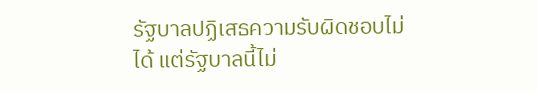รัฐบาลปฏิเสธความรับผิดชอบไม่ได้ แต่รัฐบาลนี้ไม่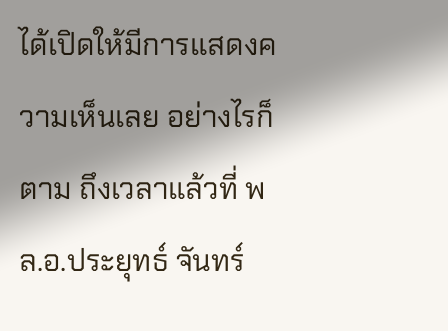ได้เปิดให้มีการแสดงความเห็นเลย อย่างไรก็ตาม ถึงเวลาแล้วที่ พล.อ.ประยุทธ์ จันทร์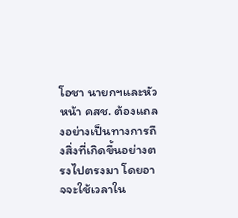โอชา นายกฯและหัวหน้า คสช. ต้องแถลงอย่างเป็นทางการถึงสิ่งที่เกิดขึ้นอย่างตรงไปตรงมา โดยอาจจะใช้เวลาใน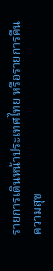รายการเดินหน้าประเทศไทย หรือรายการคืนความสุข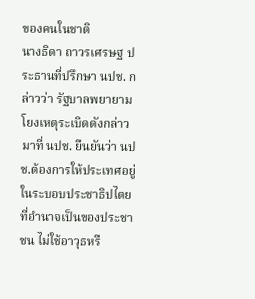ของคนในชาติ
นางธิดา ถาวรเศรษฐ ประธานที่ปรึกษา นปช. กล่าวว่า รัฐบาลพยายามโยงเหตุระเบิดดังกล่าวมาที่ นปช. ยืนยันว่า นปช.ต้องการให้ประเทศอยู่ในระบอบประชาธิปไตย ที่อำนาจเป็นของประชาชน ไม่ใช้อาวุธหรื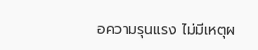อความรุนแรง ไม่มีเหตุผ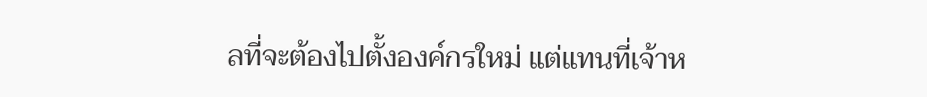ลที่จะต้องไปตั้งองค์กรใหม่ แต่แทนที่เจ้าห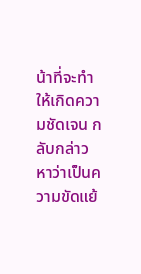น้าที่จะทำให้เกิดความชัดเจน กลับกล่าวหาว่าเป็นความขัดแย้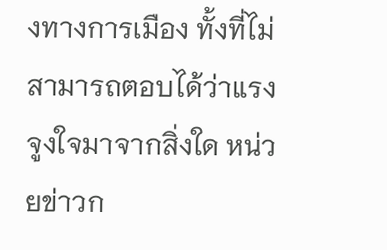งทางการเมือง ทั้งที่ไม่สามารถตอบได้ว่าแรงจูงใจมาจากสิ่งใด หน่วยข่าวก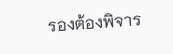รองต้องพิจาร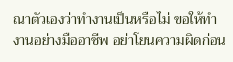ณาตัวเองว่าทำงานเป็นหรือไม่ ขอให้ทำงานอย่างมืออาชีพ อย่าโยนความผิดก่อน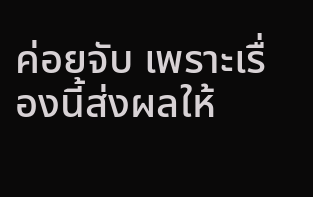ค่อยจับ เพราะเรื่องนี้ส่งผลให้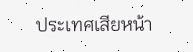ประเทศเสียหน้า